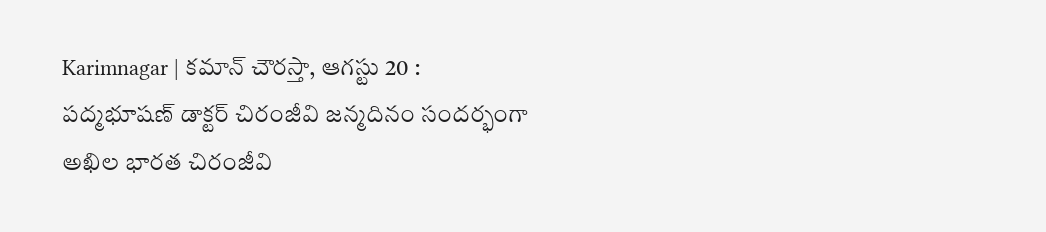Karimnagar | కమాన్ చౌరస్తా, ఆగస్టు 20 : పద్మభూషణ్ డాక్టర్ చిరంజీవి జన్మదినం సందర్భంగా అఖిల భారత చిరంజీవి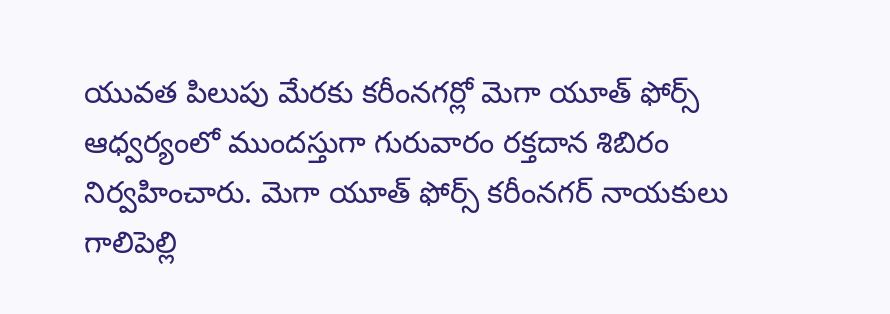యువత పిలుపు మేరకు కరీంనగర్లో మెగా యూత్ ఫోర్స్ ఆధ్వర్యంలో ముందస్తుగా గురువారం రక్తదాన శిబిరం నిర్వహించారు. మెగా యూత్ ఫోర్స్ కరీంనగర్ నాయకులు గాలిపెల్లి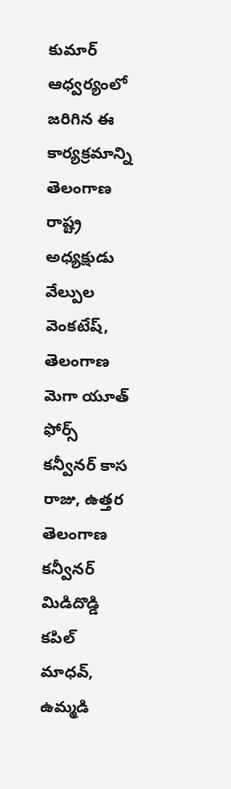కుమార్ ఆధ్వర్యంలో జరిగిన ఈ కార్యక్రమాన్ని తెలంగాణ రాష్ట్ర అధ్యక్షుడు వేల్పుల వెంకటేష్, తెలంగాణ మెగా యూత్ ఫోర్స్ కన్వీనర్ కాస రాజు, ఉత్తర తెలంగాణ కన్వీనర్ మిడిదొడ్డి కపిల్ మాధవ్, ఉమ్మడి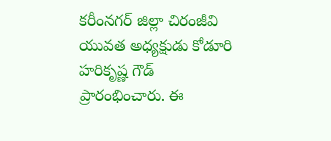కరీంనగర్ జిల్లా చిరంజీవి యువత అధ్యక్షుడు కోడూరి హరికృష్ణ గౌడ్ ప్రారంభించారు. ఈ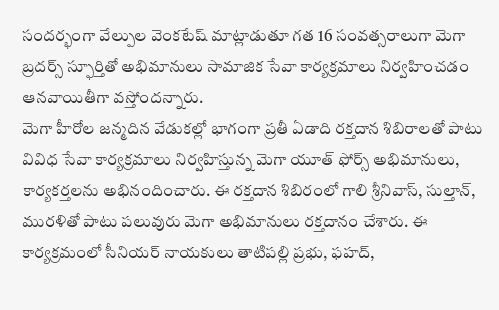సందర్భంగా వేల్పుల వెంకటేష్ మాట్లాడుతూ గత 16 సంవత్సరాలుగా మెగా బ్రదర్స్ స్ఫూర్తితో అభిమానులు సామాజిక సేవా కార్యక్రమాలు నిర్వహించడం ఆనవాయితీగా వస్తోందన్నారు.
మెగా హీరోల జన్మదిన వేడుకల్లో భాగంగా ప్రతీ ఏడాది రక్తదాన శిబిరాలతో పాటు వివిధ సేవా కార్యక్రమాలు నిర్వహిస్తున్న మెగా యూత్ ఫోర్స్ అభిమానులు, కార్యకర్తలను అభినందించారు. ఈ రక్తదాన శిబిరంలో గాలి శ్రీనివాస్, సుల్తాన్, మురళితో పాటు పలువురు మెగా అభిమానులు రక్తదానం చేశారు. ఈ కార్యక్రమంలో సీనియర్ నాయకులు తాటిపల్లి ప్రభు, ఫహద్,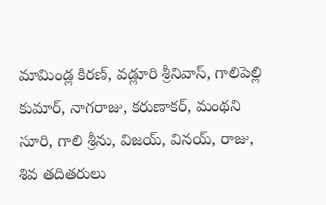మామిండ్ల కిరణ్, వడ్లూరి శ్రీనివాస్, గాలిపెల్లి కుమార్, నాగరాజు, కరుణాకర్, మంథని సూరి, గాలి శ్రీను, విజయ్, వినయ్, రాజు, శివ తదితరులు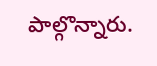పాల్గొన్నారు.